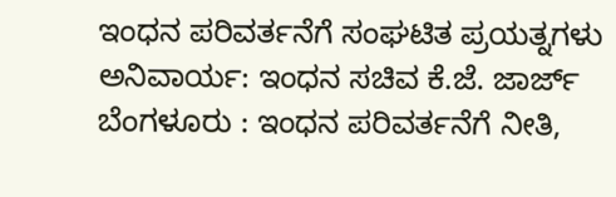ಇಂಧನ ಪರಿವರ್ತನೆಗೆ ಸಂಘಟಿತ ಪ್ರಯತ್ನಗಳು ಅನಿವಾರ್ಯ: ಇಂಧನ ಸಚಿವ ಕೆ.ಜೆ. ಜಾರ್ಜ್
ಬೆಂಗಳೂರು : ಇಂಧನ ಪರಿವರ್ತನೆಗೆ ನೀತಿ,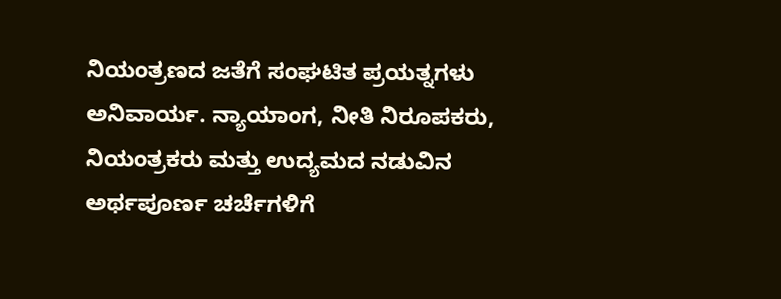ನಿಯಂತ್ರಣದ ಜತೆಗೆ ಸಂಘಟಿತ ಪ್ರಯತ್ನಗಳು ಅನಿವಾರ್ಯ. ನ್ಯಾಯಾಂಗ, ನೀತಿ ನಿರೂಪಕರು, ನಿಯಂತ್ರಕರು ಮತ್ತು ಉದ್ಯಮದ ನಡುವಿನ ಅರ್ಥಪೂರ್ಣ ಚರ್ಚೆಗಳಿಗೆ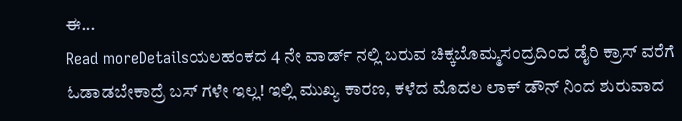ಈ...
Read moreDetailsಯಲಹಂಕದ 4 ನೇ ವಾರ್ಡ್ ನಲ್ಲಿ ಬರುವ ಚಿಕ್ಕಬೊಮ್ಮಸಂದ್ರದಿಂದ ಡೈರಿ ಕ್ರಾಸ್ ವರೆಗೆ ಓಡಾಡಬೇಕಾದ್ರೆ ಬಸ್ ಗಳೇ ಇಲ್ಲ! ಇಲ್ಲಿ ಮುಖ್ಯ ಕಾರಣ, ಕಳೆದ ಮೊದಲ ಲಾಕ್ ಡೌನ್ ನಿಂದ ಶುರುವಾದ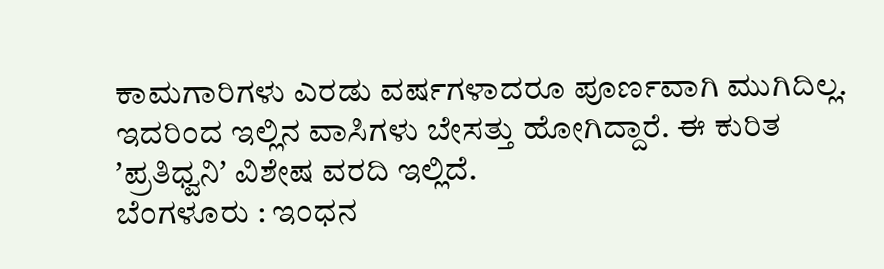ಕಾಮಗಾರಿಗಳು ಎರಡು ವರ್ಷಗಳಾದರೂ ಪೂರ್ಣವಾಗಿ ಮುಗಿದಿಲ್ಲ. ಇದರಿಂದ ಇಲ್ಲಿನ ವಾಸಿಗಳು ಬೇಸತ್ತು ಹೋಗಿದ್ದಾರೆ. ಈ ಕುರಿತ ʼಪ್ರತಿಧ್ವನಿʼ ವಿಶೇಷ ವರದಿ ಇಲ್ಲಿದೆ.
ಬೆಂಗಳೂರು : ಇಂಧನ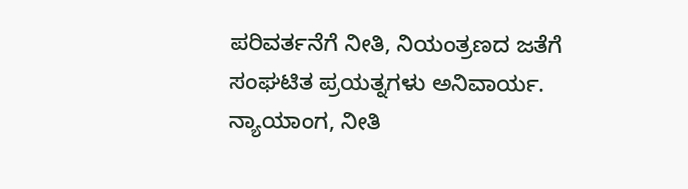ಪರಿವರ್ತನೆಗೆ ನೀತಿ, ನಿಯಂತ್ರಣದ ಜತೆಗೆ ಸಂಘಟಿತ ಪ್ರಯತ್ನಗಳು ಅನಿವಾರ್ಯ. ನ್ಯಾಯಾಂಗ, ನೀತಿ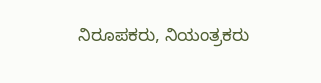ನಿರೂಪಕರು, ನಿಯಂತ್ರಕರು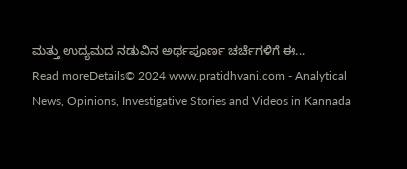ಮತ್ತು ಉದ್ಯಮದ ನಡುವಿನ ಅರ್ಥಪೂರ್ಣ ಚರ್ಚೆಗಳಿಗೆ ಈ...
Read moreDetails© 2024 www.pratidhvani.com - Analytical News, Opinions, Investigative Stories and Videos in Kannada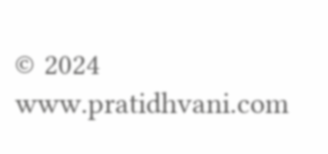© 2024 www.pratidhvani.com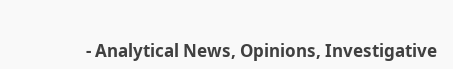- Analytical News, Opinions, Investigative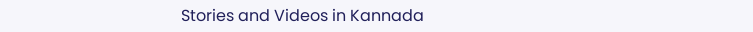Stories and Videos in Kannada